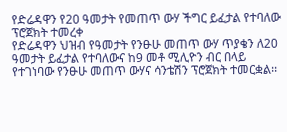የድሬዳዋን የ20 ዓመታት የመጠጥ ውሃ ችግር ይፈታል የተባለው ፕሮጀክት ተመረቀ
የድሬዳዋን ህዝብ የዓመታት የንፁሁ መጠጥ ውሃ ጥያቄን ለ20 ዓመታት ይፈታል የተባለውና ከ9 መቶ ሚሊዮን ብር በላይ የተገነባው የንፁሁ መጠጥ ውሃና ሳንቴሽን ፕሮጀክት ተመርቋል፡፡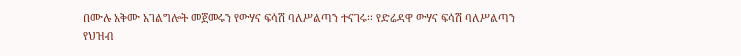በሙሉ አቅሙ አገልግሎት መጀመሩን የውሃና ፍሳሽ ባለሥልጣን ተናገሩ፡፡ የድሬዳዋ ውሃና ፍሳሽ ባለሥልጣን የህዝብ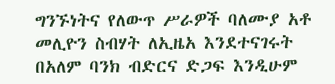ግንኙነትና የለውጥ ሥራዎች ባለሙያ አቶ መሊዮን ስብሃት ለኢዜአ እንደተናገሩት በአለም ባንክ ብድርና ድጋፍ እንዲሁም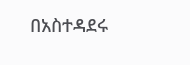በአስተዳደሩ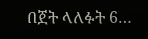በጀት ላለፉት 6…